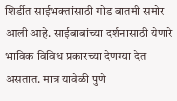शिर्डीत साईभक्तांसाठी गोड बातमी समोर आली आहे. साईबाबांच्या दर्शनासाठी येणारे भाविक विविध प्रकारच्या देणग्या देत असतात. मात्र यावेळी पुणे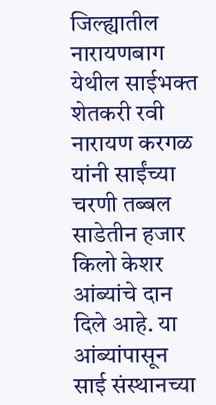जिल्ह्यातील नारायणबाग येथील साईभक्त शेतकरी रवी नारायण करगळ यांनी साईंच्या चरणी तब्बल साडेतीन हजार किलो केशर आंब्यांचे दान दिले आहे. या आंब्यांपासून साई संस्थानच्या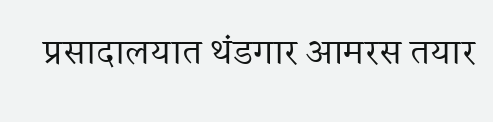प्रसादालयात थंडगार आमरस तयार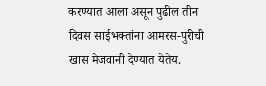करण्यात आला असून पुढील तीन दिवस साईभक्तांना आमरस-पुरीची खास मेजवानी देण्यात येतेय.